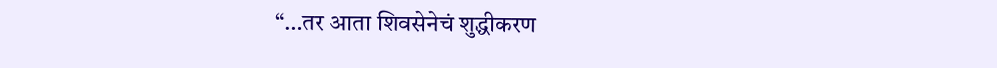“…तर आता शिवसेनेचं शुद्धीकरण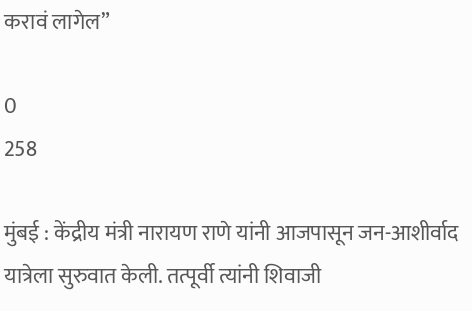करावं लागेल”

0
258

मुंबई : केंद्रीय मंत्री नारायण राणे यांनी आजपासून जन-आशीर्वाद यात्रेला सुरुवात केली. तत्पूर्वी त्यांनी शिवाजी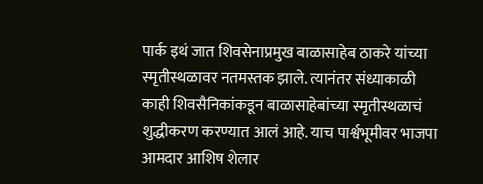पार्क इथं जात शिवसेनाप्रमुख बाळासाहेब ठाकरे यांच्या स्मृतीस्थळावर नतमस्तक झाले. त्यानंतर संध्याकाळी काही शिवसैनिकांकडून बाळासाहेबांच्या स्मृतीस्थळाचं शुद्धीकरण करण्यात आलं आहे. याच पार्श्वभूमीवर भाजपा आमदार आशिष शेलार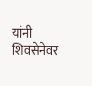यांनी शिवसेनेवर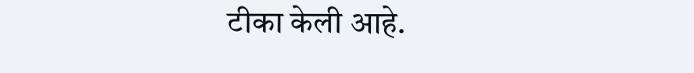टीका केली आहे.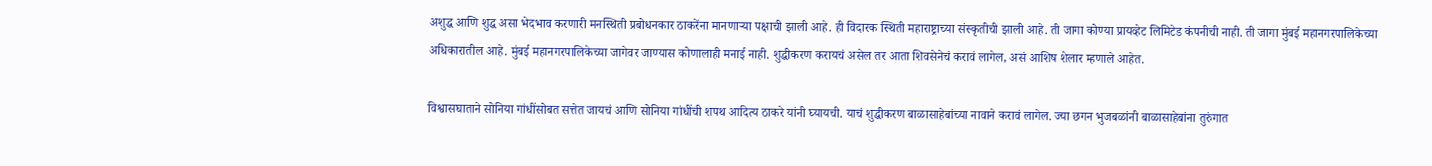अशुद्ध आणि शुद्ध असा भेदभाव करणारी मनस्थिती प्रबोधनकार ठाकरेंना मानणाऱ्या पक्षाची झाली आहे. ही विदारक स्थिती महाराष्ट्राच्या संस्कृतीची झाली आहे. ती जागा कोण्या प्रायव्हेट लिमिटेड कंपनीची नाही. ती जागा मुंबई महानगरपालिकेच्या अधिकारातील आहे. मुंबई महानगरपालिकेच्या जागेवर जाण्यास कोणालाही मनाई नाही. शुद्धीकरण करायचं असेल तर आता शिवसेनेचं करावं लागेल, असं आशिष शेलार म्हणाले आहेत.

विश्वासघाताने सोनिया गांधींसोबत सत्तेत जायचं आणि सोनिया गांधींची शपथ आदित्य ठाकरे यांनी घ्यायची. याचं शुद्धीकरण बाळासाहेबांच्या नावाने करावं लागेल. ज्या छगन भुजबळांनी बाळासाहेबांना तुरुंगात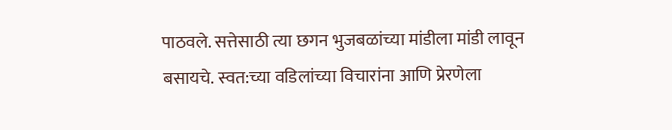पाठवले. सत्तेसाठी त्या छगन भुजबळांच्या मांडीला मांडी लावून बसायचे. स्वत:च्या वडिलांच्या विचारांना आणि प्रेरणेला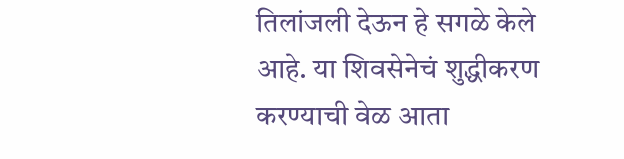तिलांजली देऊन हे सगळे केले आहे. या शिवसेनेचं शुद्धीकरण करण्याची वेळ आता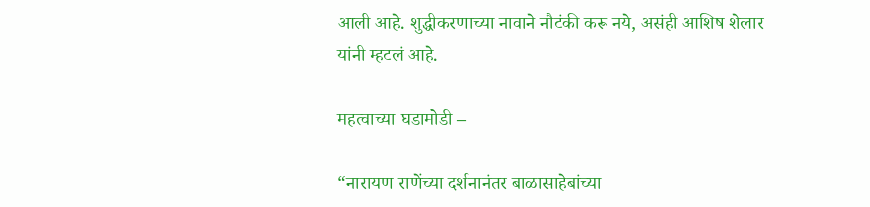आली आहे. शुद्धीकरणाच्या नावाने नौटंकी करू नये, असंही आशिष शेलार यांनी म्हटलं आहे.

महत्वाच्या घडामोडी –

“नारायण राणेंच्या दर्शनानंतर बाळासाहेबांच्या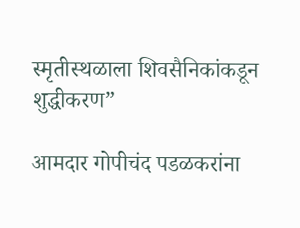स्मृतीस्थळाला शिवसैनिकांकडून शुद्धीकरण”

आमदार गोपीचंद पडळकरांना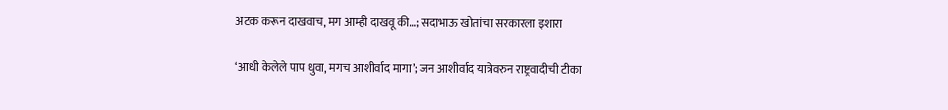अटक करून दाखवाच, मग आम्ही दाखवू की…; सदाभाऊ खोतांचा सरकारला इशारा

‘आधी केलेले पाप धुवा, मगच आशीर्वाद मागा’; जन आशीर्वाद यात्रेवरुन राष्ट्रवादीची टीका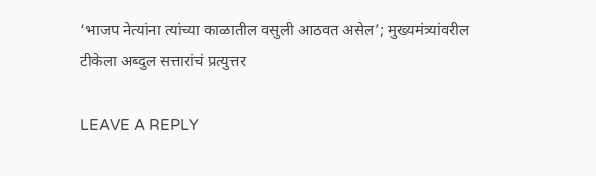‘भाजप नेत्यांना त्यांच्या काळातील वसुली आठवत असेल’; मुख्यमंत्र्यांवरील टीकेला अब्दुल सत्तारांचं प्रत्युत्तर

LEAVE A REPLY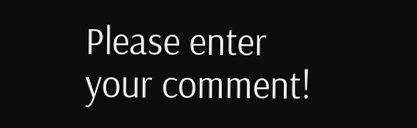Please enter your comment!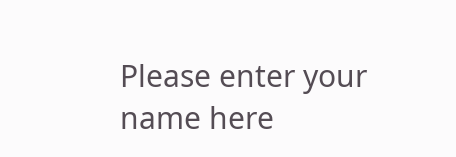Please enter your name here